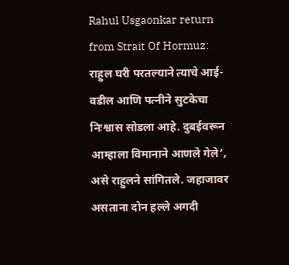Rahul Usgaonkar return from Strait Of Hormuz: राहुल घरी परतल्याने त्याचे आई-वडील आणि पत्नीने सुटकेचा निःश्वास सोडला आहे. दुबईवरून आम्हाला विमानाने आणले गेले’, असे राहुलने सांगितले. जहाजावर असताना दोन हल्ले अगदी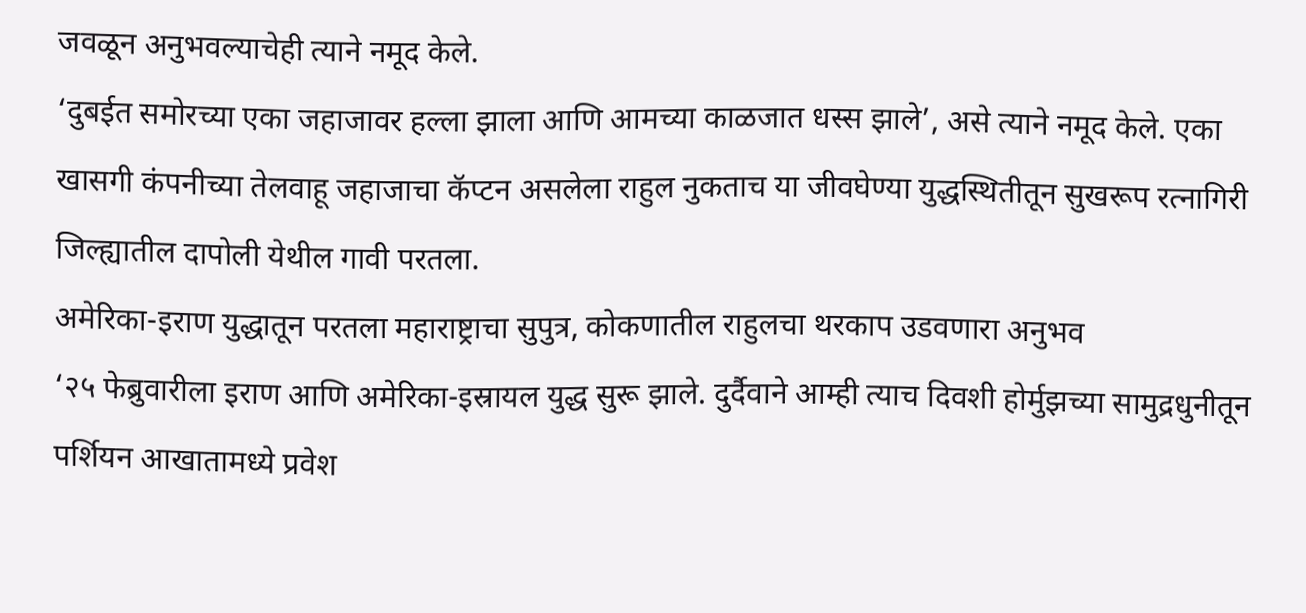जवळून अनुभवल्याचेही त्याने नमूद केले.
‘दुबईत समोरच्या एका जहाजावर हल्ला झाला आणि आमच्या काळजात धस्स झाले’, असे त्याने नमूद केले. एका खासगी कंपनीच्या तेलवाहू जहाजाचा कॅप्टन असलेला राहुल नुकताच या जीवघेण्या युद्धस्थितीतून सुखरूप रत्नागिरी जिल्ह्यातील दापोली येथील गावी परतला.
अमेरिका-इराण युद्धातून परतला महाराष्ट्राचा सुपुत्र, कोकणातील राहुलचा थरकाप उडवणारा अनुभव
‘२५ फेब्रुवारीला इराण आणि अमेरिका-इस्रायल युद्ध सुरू झाले. दुर्दैवाने आम्ही त्याच दिवशी होर्मुझच्या सामुद्रधुनीतून पर्शियन आखातामध्ये प्रवेश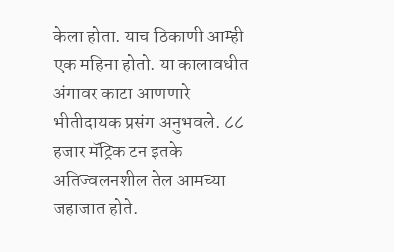केला होता. याच ठिकाणी आम्ही एक महिना होतो. या कालावधीत अंगावर काटा आणणारे भीतीदायक प्रसंग अनुभवले. ८८ हजार मॅट्रिक टन इतके अतिज्वलनशील तेल आमच्या जहाजात होते.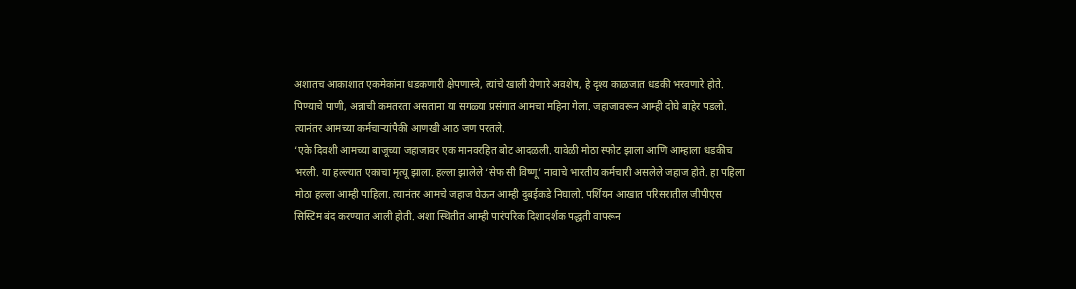अशातच आकाशात एकमेकांना धडकणारी क्षेपणास्त्रे, त्यांचे खाली येणारे अवशेष, हे दृश्य काळजात धडकी भरवणारे होते. पिण्याचे पाणी, अन्नाची कमतरता असताना या सगळ्या प्रसंगात आमचा महिना गेला. जहाजावरून आम्ही दोघे बाहेर पडलो. त्यानंतर आमच्या कर्मचाऱ्यांपैकी आणखी आठ जण परतले.
‘एके दिवशी आमच्या बाजूच्या जहाजावर एक मानवरहित बोट आदळली. यावेळी मोठा स्फोट झाला आणि आम्हाला धडकीच भरली. या हल्ल्यात एकाचा मृत्यू झाला. हल्ला झालेले ‘सेफ सी विष्णू’ नावाचे भारतीय कर्मचारी असलेले जहाज होते. हा पहिला मोठा हल्ला आम्ही पाहिला. त्यानंतर आमचे जहाज घेऊन आम्ही दुबईकडे निघालो. पर्शियन आखात परिसरातील जीपीएस सिस्टिम बंद करण्यात आली होती. अशा स्थितीत आम्ही पारंपरिक दिशादर्शक पद्धती वापरून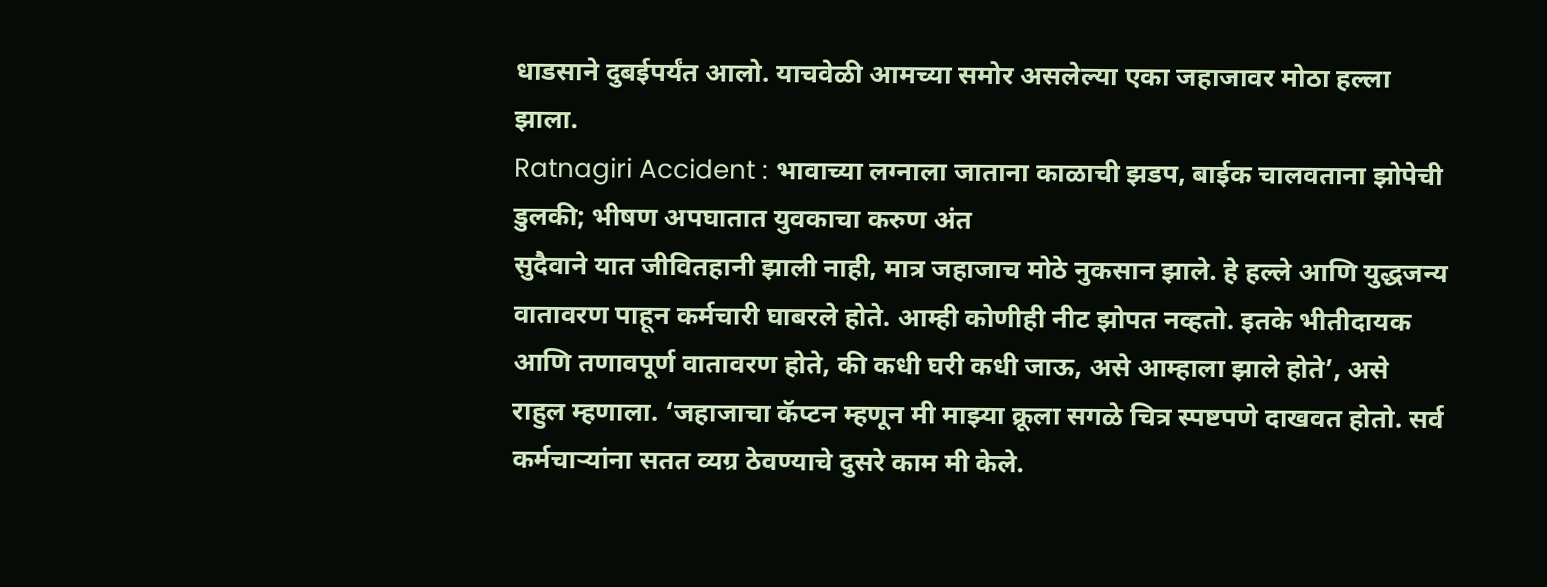धाडसाने दुबईपर्यंत आलो. याचवेळी आमच्या समोर असलेल्या एका जहाजावर मोठा हल्ला झाला.
Ratnagiri Accident : भावाच्या लग्नाला जाताना काळाची झडप, बाईक चालवताना झोपेची डुलकी; भीषण अपघातात युवकाचा करुण अंत
सुदैवाने यात जीवितहानी झाली नाही, मात्र जहाजाच मोठे नुकसान झाले. हे हल्ले आणि युद्धजन्य वातावरण पाहून कर्मचारी घाबरले होते. आम्ही कोणीही नीट झोपत नव्हतो. इतके भीतीदायक आणि तणावपूर्ण वातावरण होते, की कधी घरी कधी जाऊ, असे आम्हाला झाले होते’, असे राहुल म्हणाला. ‘जहाजाचा कॅप्टन म्हणून मी माझ्या क्रूला सगळे चित्र स्पष्टपणे दाखवत होतो. सर्व कर्मचाऱ्यांना सतत व्यग्र ठेवण्याचे दुसरे काम मी केले.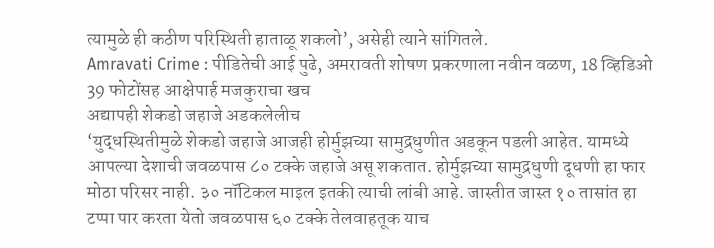त्यामुळे ही कठीण परिस्थिती हाताळू शकलो’, असेही त्याने सांगितले.
Amravati Crime : पीडितेची आई पुढे, अमरावती शोषण प्रकरणाला नवीन वळण, 18 व्हिडिओ 39 फोटोंसह आक्षेपार्ह मजकुराचा खच
अद्यापही शेकडो जहाजे अडकलेलीच
‘युद्धस्थितीमुळे शेकडो जहाजे आजही होर्मुझच्या सामुद्रधुणीत अडकून पडली आहेत. यामध्ये आपल्या देशाची जवळपास ८० टक्के जहाजे असू शकतात. होर्मुझच्या सामुद्रधुणी दूधणी हा फार मोठा परिसर नाही. ३० नॉटिकल माइल इतकी त्याची लांबी आहे. जास्तीत जास्त १० तासांत हा टप्पा पार करता येतो जवळपास ६० टक्के तेलवाहतूक याच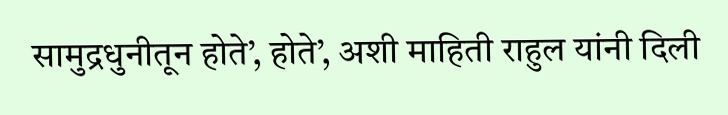सामुद्रधुनीतून होते’, होते’, अशी माहिती राहुल यांनी दिली